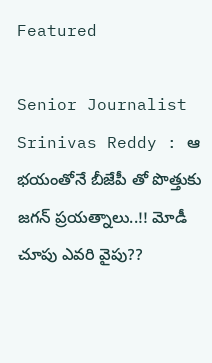Featured

Senior Journalist Srinivas Reddy : ఆ భయంతోనే బీజేపీ తో పొత్తుకు జగన్ ప్రయత్నాలు..!! మోడీ చూపు ఎవరి వైపు??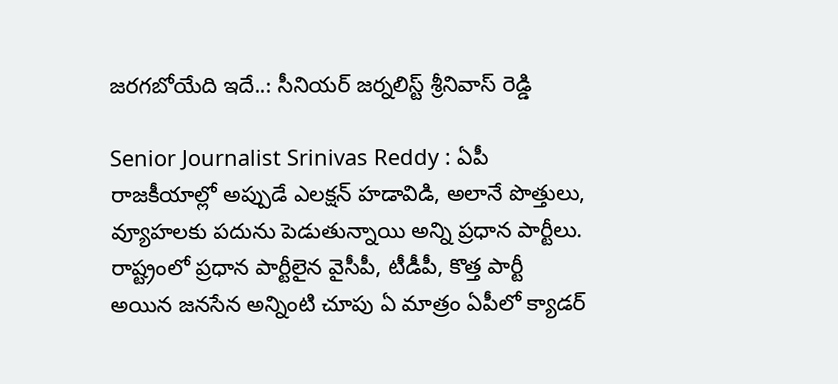జరగబోయేది ఇదే..: సీనియర్ జర్నలిస్ట్ శ్రీనివాస్ రెడ్డి

Senior Journalist Srinivas Reddy : ఏపీ రాజకీయాల్లో అప్పుడే ఎలక్షన్ హడావిడి, అలానే పొత్తులు, వ్యూహలకు పదును పెడుతున్నాయి అన్ని ప్రధాన పార్టీలు. రాష్ట్రంలో ప్రధాన పార్టీలైన వైసీపీ, టీడీపీ, కొత్త పార్టీ అయిన జనసేన అన్నింటి చూపు ఏ మాత్రం ఏపీలో క్యాడర్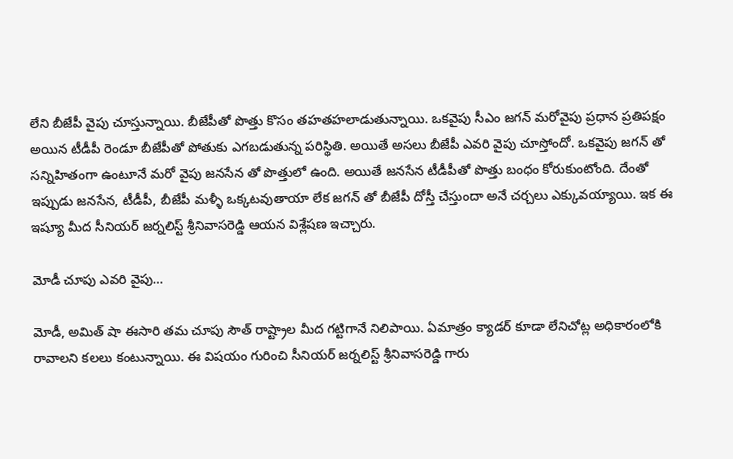లేని బీజేపీ వైపు చూస్తున్నాయి. బీజేపీతో పొత్తు కొసం తహతహలాడుతున్నాయి. ఒకవైపు సీఎం జగన్ మరోవైపు ప్రధాన ప్రతిపక్షం అయిన టీడీపీ రెండూ బీజేపీతో పోతుకు ఎగబడుతున్న పరిస్థితి. అయితే అసలు బీజేపీ ఎవరి వైపు చూస్తోందో. ఒకవైపు జగన్ తో సన్నిహితంగా ఉంటూనే మరో వైపు జనసేన తో పొత్తులో ఉంది. అయితే జనసేన టీడీపీతో పొత్తు బంధం కోరుకుంటోంది. దేంతో ఇప్పుడు జనసేన, టీడీపీ, బీజేపీ మళ్ళీ ఒక్కటవుతాయా లేక జగన్ తో బీజేపీ దోస్తీ చేస్తుందా అనే చర్చలు ఎక్కువయ్యాయి. ఇక ఈ ఇష్యూ మీద సీనియర్ జర్నలిస్ట్ శ్రీనివాసరెడ్డి ఆయన విశ్లేషణ ఇచ్చారు.

మోడీ చూపు ఎవరి వైపు…

మోడీ, అమిత్ షా ఈసారి తమ చూపు సౌత్ రాష్ట్రాల మీద గట్టిగానే నిలిపాయి. ఏమాత్రం క్యాడర్ కూడా లేనిచోట్ల అధికారంలోకి రావాలని కలలు కంటున్నాయి. ఈ విషయం గురించి సీనియర్ జర్నలిస్ట్ శ్రీనివాసరెడ్డి గారు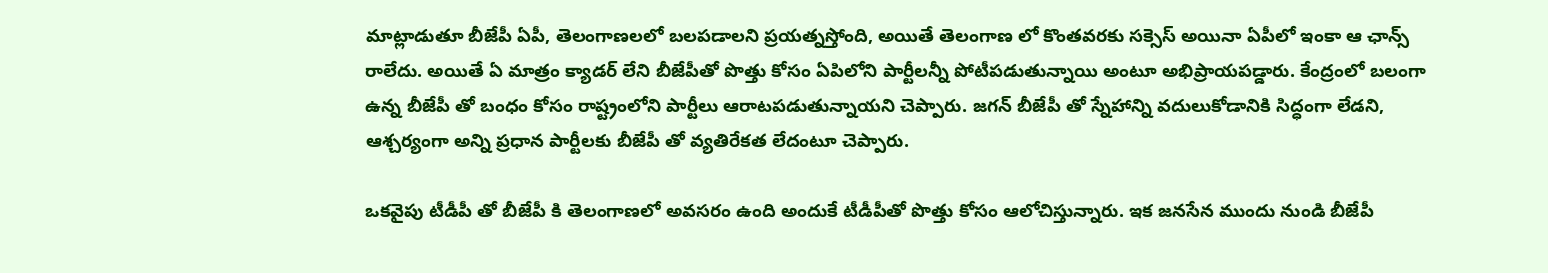మాట్లాడుతూ బీజేపీ ఏపీ, తెలంగాణలలో బలపడాలని ప్రయత్నస్తోంది, అయితే తెలంగాణ లో కొంతవరకు సక్సెస్ అయినా ఏపీలో ఇంకా ఆ ఛాన్స్ రాలేదు. అయితే ఏ మాత్రం క్యాడర్ లేని బీజేపీతో పొత్తు కోసం ఏపిలోని పార్టీలన్నీ పోటీపడుతున్నాయి అంటూ అభిప్రాయపడ్డారు. కేంద్రంలో బలంగా ఉన్న బీజేపీ తో బంధం కోసం రాష్ట్రంలోని పార్టీలు ఆరాటపడుతున్నాయని చెప్పారు. జగన్ బీజేపీ తో స్నేహాన్ని వదులుకోడానికి సిద్ధంగా లేడని, ఆశ్చర్యంగా అన్ని ప్రధాన పార్టీలకు బీజేపీ తో వ్యతిరేకత లేదంటూ చెప్పారు.

ఒకవైపు టీడీపీ తో బీజేపీ కి తెలంగాణలో అవసరం ఉంది అందుకే టీడీపీతో పొత్తు కోసం ఆలోచిస్తున్నారు. ఇక జనసేన ముందు నుండి బీజేపీ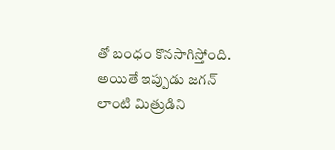తో బంధం కొనసాగిస్తోంది. అయితే ఇప్పుడు జగన్ లాంటి మిత్రుడిని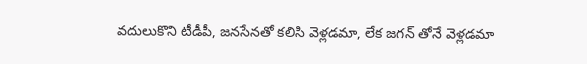వదులుకొని టీడీపీ, జనసేనతో కలిసి వెళ్లడమా, లేక జగన్ తోనే వెళ్లడమా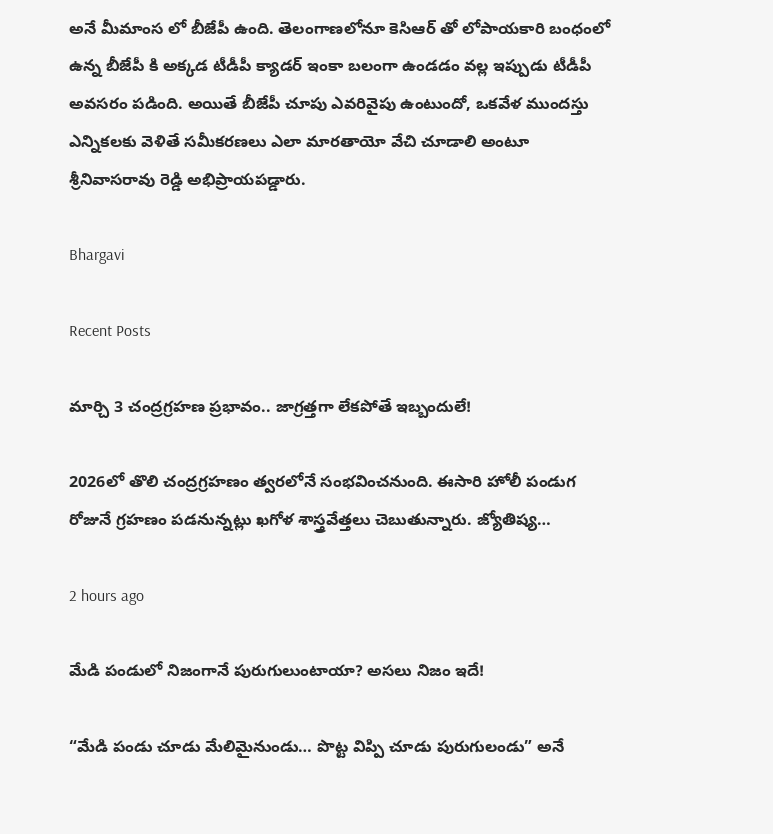అనే మీమాంస లో బీజేపీ ఉంది. తెలంగాణలోనూ కెసిఆర్ తో లోపాయకారి బంధంలో ఉన్న బీజేపీ కి అక్కడ టీడీపీ క్యాడర్ ఇంకా బలంగా ఉండడం వల్ల ఇప్పుడు టీడీపీ అవసరం పడింది. అయితే బీజేపీ చూపు ఎవరివైపు ఉంటుందో, ఒకవేళ ముందస్తు ఎన్నికలకు వెళితే సమీకరణలు ఎలా మారతాయో వేచి చూడాలి అంటూ శ్రీనివాసరావు రెడ్డి అభిప్రాయపడ్డారు.

Bhargavi

Recent Posts

మార్చి 3 చంద్రగ్రహణ ప్రభావం.. జాగ్రత్తగా లేకపోతే ఇబ్బందులే!

2026లో తొలి చంద్రగ్రహణం త్వరలోనే సంభవించనుంది. ఈసారి హోలీ పండుగ రోజునే గ్రహణం పడనున్నట్లు ఖగోళ శాస్త్రవేత్తలు చెబుతున్నారు. జ్యోతిష్య…

2 hours ago

మేడి పండులో నిజంగానే పురుగులుంటాయా? అసలు నిజం ఇదే!

“మేడి పండు చూడు మేలిమైనుండు… పొట్ట విప్పి చూడు పురుగులండు” అనే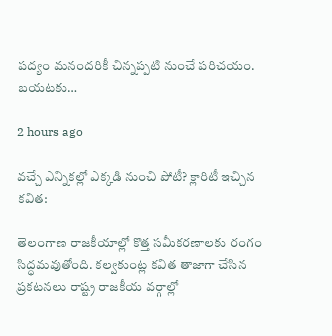పద్యం మనందరికీ చిన్నప్పటి నుంచే పరిచయం. బయటకు…

2 hours ago

వచ్చే ఎన్నికల్లో ఎక్కడి నుంచి పోటీ? క్లారిటీ ఇచ్చిన కవిత:

తెలంగాణ రాజకీయాల్లో కొత్త సమీకరణాలకు రంగం సిద్ధమవుతోంది. కల్వకుంట్ల కవిత తాజాగా చేసిన ప్రకటనలు రాష్ట్ర రాజకీయ వర్గాల్లో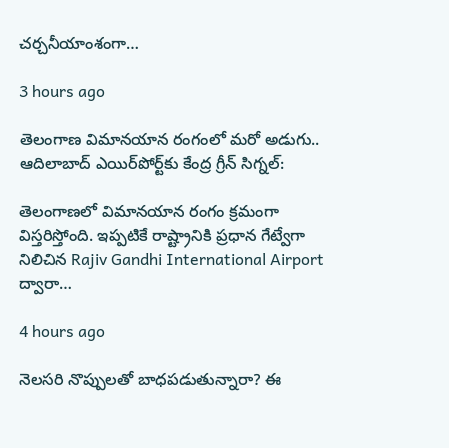చర్చనీయాంశంగా…

3 hours ago

తెలంగాణ విమానయాన రంగంలో మరో అడుగు.. ఆదిలాబాద్ ఎయిర్‌పోర్ట్‌కు కేంద్ర గ్రీన్ సిగ్నల్:

తెలంగాణలో విమానయాన రంగం క్రమంగా విస్తరిస్తోంది. ఇప్పటికే రాష్ట్రానికి ప్రధాన గేట్వేగా నిలిచిన Rajiv Gandhi International Airport ద్వారా…

4 hours ago

నెలసరి నొప్పులతో బాధపడుతున్నారా? ఈ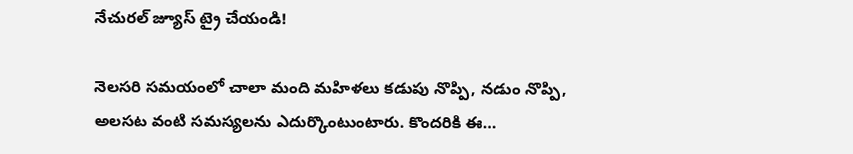నేచురల్ జ్యూస్ ట్రై చేయండి!

నెలసరి సమయంలో చాలా మంది మహిళలు కడుపు నొప్పి, నడుం నొప్పి, అలసట వంటి సమస్యలను ఎదుర్కొంటుంటారు. కొందరికి ఈ…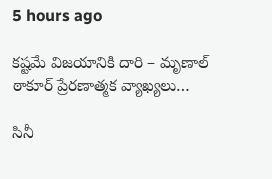5 hours ago

కష్టమే విజయానికి దారి – మృణాల్ ఠాకూర్ ప్రేరణాత్మక వ్యాఖ్యలు…

సినీ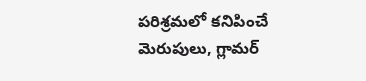పరిశ్రమలో కనిపించే మెరుపులు, గ్లామర్‌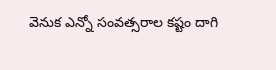వెనుక ఎన్నో సంవత్సరాల కష్టం దాగి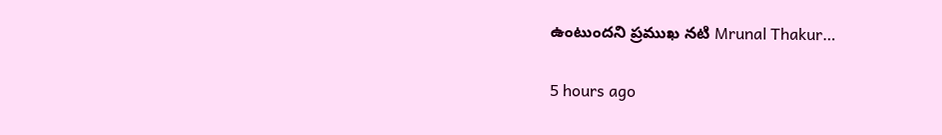ఉంటుందని ప్రముఖ నటి Mrunal Thakur…

5 hours ago